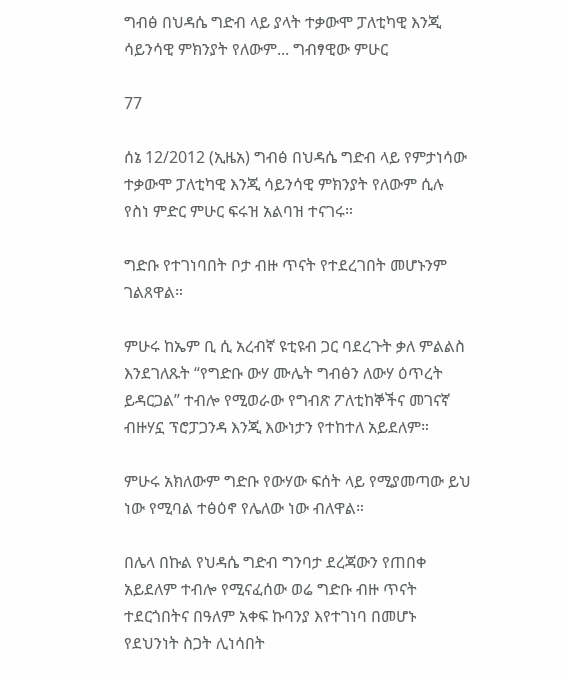ግብፅ በህዳሴ ግድብ ላይ ያላት ተቃውሞ ፓለቲካዊ እንጂ ሳይንሳዊ ምክንያት የለውም... ግብፃዊው ምሁር

77

ሰኔ 12/2012 (ኢዜአ) ግብፅ በህዳሴ ግድብ ላይ የምታነሳው ተቃውሞ ፓለቲካዊ እንጂ ሳይንሳዊ ምክንያት የለውም ሲሉ የስነ ምድር ምሁር ፍሩዝ አልባዝ ተናገሩ።

ግድቡ የተገነባበት ቦታ ብዙ ጥናት የተደረገበት መሆኑንም ገልጸዋል።

ምሁሩ ከኤም ቢ ሲ አረብኛ ዩቲዩብ ጋር ባደረጉት ቃለ ምልልስ እንደገለጹት “የግድቡ ውሃ ሙሌት ግብፅን ለውሃ ዕጥረት ይዳርጋል” ተብሎ የሚወራው የግብጽ ፖለቲከኞችና መገናኛ ብዙሃኗ ፕሮፓጋንዳ እንጂ እውነታን የተከተለ አይደለም።

ምሁሩ አክለውም ግድቡ የውሃው ፍሰት ላይ የሚያመጣው ይህ ነው የሚባል ተፅዕኖ የሌለው ነው ብለዋል።

በሌላ በኩል የህዳሴ ግድብ ግንባታ ደረጃውን የጠበቀ አይደለም ተብሎ የሚናፈሰው ወሬ ግድቡ ብዙ ጥናት ተደርጎበትና በዓለም አቀፍ ኩባንያ እየተገነባ በመሆኑ የደህንነት ስጋት ሊነሳበት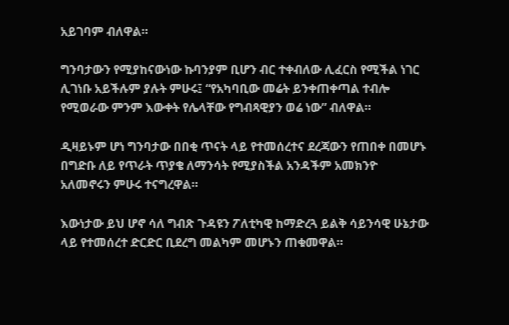አይገባም ብለዋል።

ግንባታውን የሚያከናውነው ኩባንያም ቢሆን ብር ተቀብለው ሊፈርስ የሚችል ነገር ሊገነቡ አይችሉም ያሉት ምሁሩ፤ “የአካባቢው መሬት ይንቀጠቀጣል ተብሎ የሚወራው ምንም እውቀት የሌላቸው የግብጻዊያን ወሬ ነው” ብለዋል።

ዲዛይኑም ሆነ ግንባታው በበቂ ጥናት ላይ የተመሰረተና ደረጃውን የጠበቀ በመሆኑ በግድቡ ለይ የጥራት ጥያቄ ለማንሳት የሚያስችል አንዳችም አመክንዮ አለመኖሩን ምሁሩ ተናግረዋል።

እውነታው ይህ ሆኖ ሳለ ግብጽ ጉዳዩን ፖለቲካዊ ከማድረጓ ይልቅ ሳይንሳዊ ሁኔታው ላይ የተመሰረተ ድርድር ቢደረግ መልካም መሆኑን ጠቁመዋል።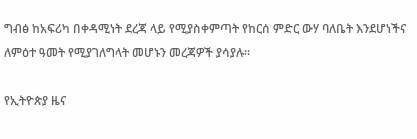ግብፅ ከአፍሪካ በቀዳሚነት ደረጃ ላይ የሚያስቀምጣት የከርሰ ምድር ውሃ ባለቤት እንደሆነችና ለምዕተ ዓመት የሚያገለግላት መሆኑን መረጃዎች ያሳያሉ።

የኢትዮጵያ ዜና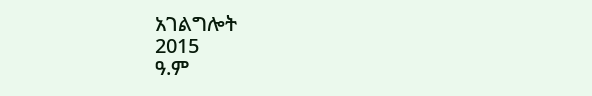አገልግሎት
2015
ዓ.ም